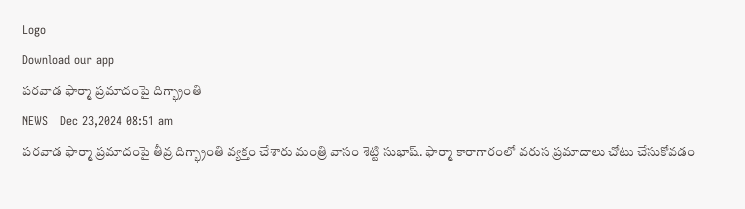Logo
Download our app
ప‌ర‌వాడ ఫార్మా ప్ర‌మాదంపై దిగ్భ్రాంతి
NEWS   Dec 23,2024 08:51 am
పరవాడ ఫార్మా ప్రమాదంపై తీవ్ర దిగ్భ్రాంతి వ్య‌క్తం చేశారు మంత్రి వాసం శెట్టి సుభాష్. ఫార్మా కారాగారంలో వ‌రుస ప్రమాదాలు చోటు చేసుకోవ‌డం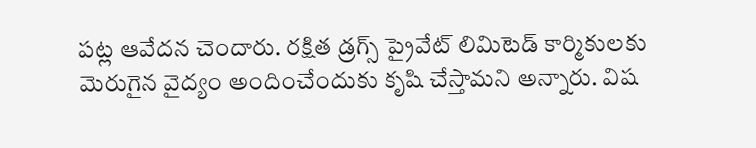ప‌ట్ల ఆవేద‌న చెందారు. ర‌క్షిత డ్ర‌గ్స్ ప్రైవేట్ లిమిటెడ్ కార్మికుల‌కు మెరుగైన వైద్యం అందించేందుకు కృషి చేస్తామ‌ని అన్నారు. విష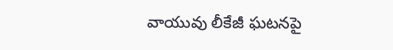వాయువు లీకేజీ ఘ‌ట‌న‌పై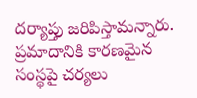ద‌ర్యాప్తు జ‌రిపిస్తామ‌న్నారు. ప్ర‌మాదానికి కార‌ణ‌మైన సంస్థ‌పై చ‌ర్య‌లు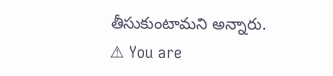తీసుకుంటామ‌ని అన్నారు.
⚠ You are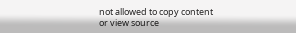not allowed to copy content or view source